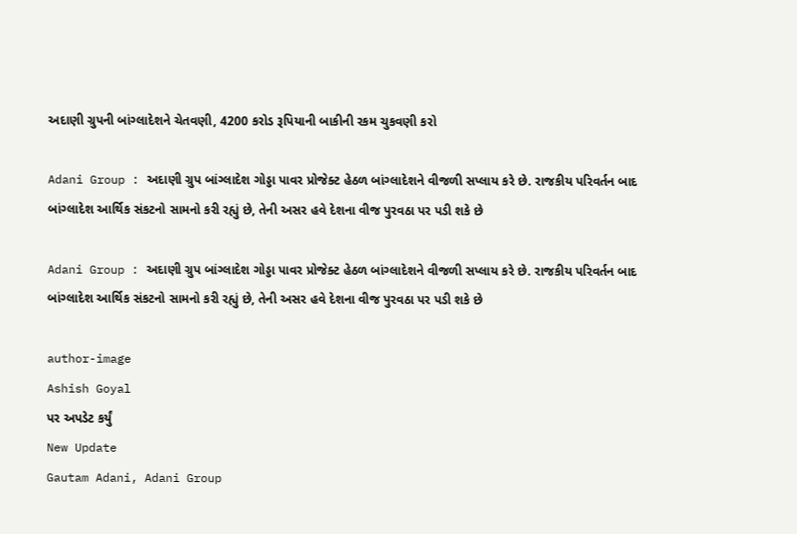અદાણી ગ્રુપની બાંગ્લાદેશને ચેતવણી, 4200 કરોડ રૂપિયાની બાકીની રકમ ચુકવણી કરો

Adani Group : અદાણી ગ્રુપ બાંગ્લાદેશ ગોડ્ડા પાવર પ્રોજેક્ટ હેઠળ બાંગ્લાદેશને વીજળી સપ્લાય કરે છે. રાજકીય પરિવર્તન બાદ બાંગ્લાદેશ આર્થિક સંકટનો સામનો કરી રહ્યું છે, તેની અસર હવે દેશના વીજ પુરવઠા પર પડી શકે છે

Adani Group : અદાણી ગ્રુપ બાંગ્લાદેશ ગોડ્ડા પાવર પ્રોજેક્ટ હેઠળ બાંગ્લાદેશને વીજળી સપ્લાય કરે છે. રાજકીય પરિવર્તન બાદ બાંગ્લાદેશ આર્થિક સંકટનો સામનો કરી રહ્યું છે, તેની અસર હવે દેશના વીજ પુરવઠા પર પડી શકે છે

author-image
Ashish Goyal
પર અપડેટ કર્યું
New Update
Gautam Adani, Adani Group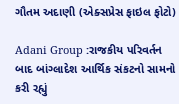ગૌતમ અદાણી (એક્સપ્રેસ ફાઇલ ફોટો)

Adani Group :રાજકીય પરિવર્તન બાદ બાંગ્લાદેશ આર્થિક સંકટનો સામનો કરી રહ્યું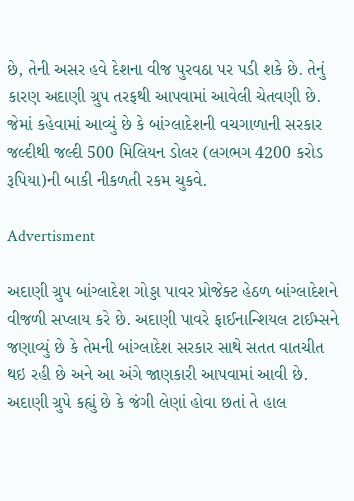છે, તેની અસર હવે દેશના વીજ પુરવઠા પર પડી શકે છે. તેનું કારણ અદાણી ગ્રુપ તરફથી આપવામાં આવેલી ચેતવણી છે. જેમાં કહેવામાં આવ્યું છે કે બાંગ્લાદેશની વચગાળાની સરકાર જલ્દીથી જલ્દી 500 મિલિયન ડોલર (લગભગ 4200 કરોડ રૂપિયા)ની બાકી નીકળતી રકમ ચુકવે.

Advertisment

અદાણી ગ્રુપ બાંગ્લાદેશ ગોડ્ડા પાવર પ્રોજેક્ટ હેઠળ બાંગ્લાદેશને વીજળી સપ્લાય કરે છે. અદાણી પાવરે ફાઈનાન્શિયલ ટાઈમ્સને જણાવ્યું છે કે તેમની બાંગ્લાદેશ સરકાર સાથે સતત વાતચીત થઇ રહી છે અને આ અંગે જાણકારી આપવામાં આવી છે. અદાણી ગ્રુપે કહ્યું છે કે જંગી લેણાં હોવા છતાં તે હાલ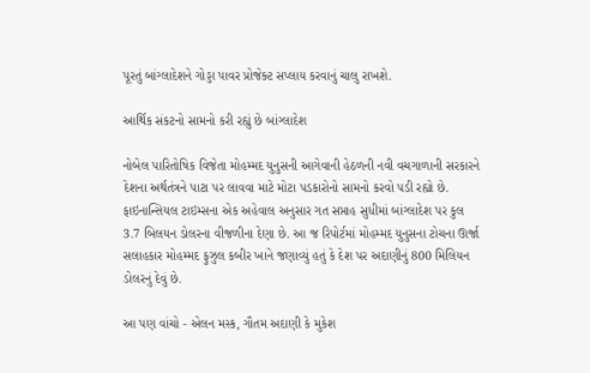પૂરતું બાંગ્લાદેશને ગોડ્ડા પાવર પ્રોજેક્ટ સપ્લાય કરવાનું ચાલુ રાખશે.

આર્થિક સંકટનો સામનો કરી રહ્યું છે બાંગ્લાદેશ

નોબેલ પારિતોષિક વિજેતા મોહમ્મદ યુનુસની આગેવાની હેઠળની નવી વચગાળાની સરકારને દેશના અર્થતંત્રને પાટા પર લાવવા માટે મોટા પડકારોનો સામનો કરવો પડી રહ્યો છે. ફાઇનાન્સિયલ ટાઇમ્સના એક અહેવાલ અનુસાર ગત સપ્તાહ સુધીમાં બાંગ્લાદેશ પર કુલ 3.7 બિલયન ડોલરના વીજળીના દેણા છે. આ જ રિપોર્ટમાં મોહમ્મદ યુનુસના ટોચના ઊર્જા સલાહકાર મોહમ્મદ ફુઝુલ કબીર ખાને જણાવ્યું હતું કે દેશ પર અદાણીનું 800 મિલિયન ડોલરનું દેવું છે.

આ પણ વાંચો - એલન મસ્ક, ગૌતમ અદાણી કે મુકેશ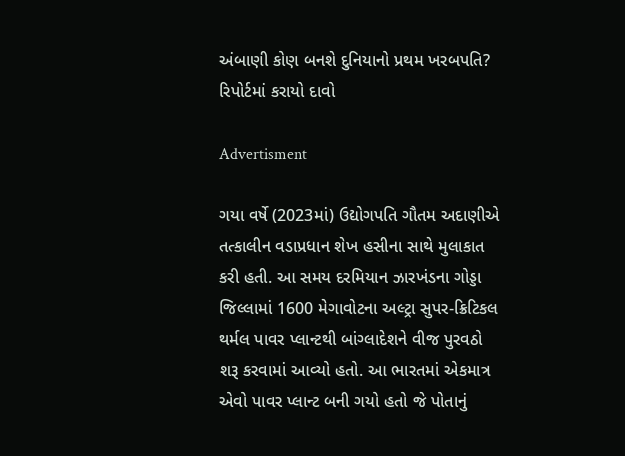અંબાણી કોણ બનશે દુનિયાનો પ્રથમ ખરબપતિ? રિપોર્ટમાં કરાયો દાવો

Advertisment

ગયા વર્ષે (2023માં) ઉદ્યોગપતિ ગૌતમ અદાણીએ તત્કાલીન વડાપ્રધાન શેખ હસીના સાથે મુલાકાત કરી હતી. આ સમય દરમિયાન ઝારખંડના ગોડ્ડા જિલ્લામાં 1600 મેગાવોટના અલ્ટ્રા સુપર-ક્રિટિકલ થર્મલ પાવર પ્લાન્ટથી બાંગ્લાદેશને વીજ પુરવઠો શરૂ કરવામાં આવ્યો હતો. આ ભારતમાં એકમાત્ર એવો પાવર પ્લાન્ટ બની ગયો હતો જે પોતાનું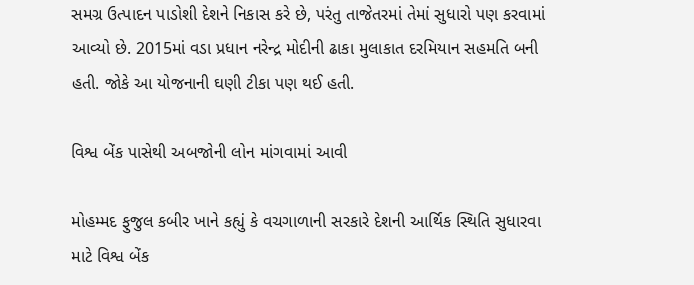સમગ્ર ઉત્પાદન પાડોશી દેશને નિકાસ કરે છે, પરંતુ તાજેતરમાં તેમાં સુધારો પણ કરવામાં આવ્યો છે. 2015માં વડા પ્રધાન નરેન્દ્ર મોદીની ઢાકા મુલાકાત દરમિયાન સહમતિ બની હતી. જોકે આ યોજનાની ઘણી ટીકા પણ થઈ હતી.

વિશ્વ બેંક પાસેથી અબજોની લોન માંગવામાં આવી

મોહમ્મદ ફુજુલ કબીર ખાને કહ્યું કે વચગાળાની સરકારે દેશની આર્થિક સ્થિતિ સુધારવા માટે વિશ્વ બેંક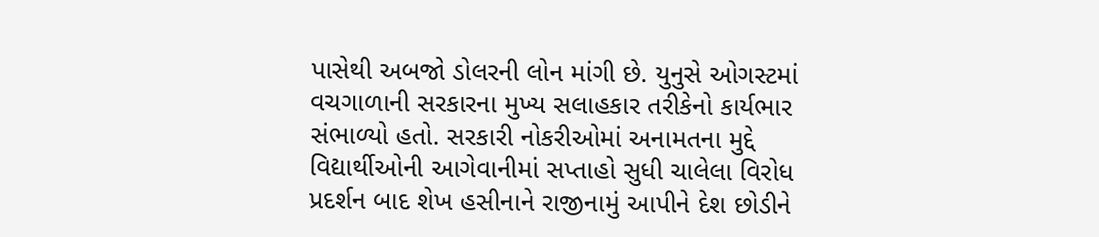પાસેથી અબજો ડોલરની લોન માંગી છે. યુનુસે ઓગસ્ટમાં વચગાળાની સરકારના મુખ્ય સલાહકાર તરીકેનો કાર્યભાર સંભાળ્યો હતો. સરકારી નોકરીઓમાં અનામતના મુદ્દે વિદ્યાર્થીઓની આગેવાનીમાં સપ્તાહો સુધી ચાલેલા વિરોધ પ્રદર્શન બાદ શેખ હસીનાને રાજીનામું આપીને દેશ છોડીને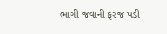ભાગી જવાની ફરજ પડી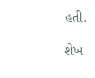હતી.

શેખ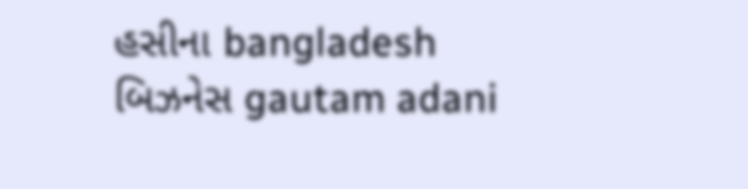હસીના bangladesh બિઝનેસ gautam adani